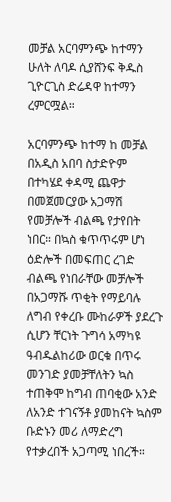መቻል አርባምንጭ ከተማን ሁለት ለባዶ ሲያሸንፍ ቅዱስ ጊዮርጊስ ድሬዳዋ ከተማን ረምርሟል።

አርባምንጭ ከተማ ከ መቻል
በአዲስ አበባ ስታድዮም በተካሄደ ቀዳሚ ጨዋታ በመጀመርያው አጋማሽ የመቻሎች ብልጫ የታየበት ነበር። በኳስ ቁጥጥሩም ሆነ ዕድሎች በመፍጠር ረገድ ብልጫ የነበራቸው መቻሎች በአጋማሹ ጥቂት የማይባሉ ለግብ የቀረቡ ሙከራዎች ያደረጉ ሲሆን ቸርነት ጉግሳ አማካዩ ዓብዱልከሪው ወርቁ በጥሩ መንገድ ያመቻቸለትን ኳስ ተጠቅሞ ከግብ ጠባቂው አንድ ለአንድ ተገናኝቶ ያመከናት ኳስም ቡድኑን መሪ ለማድረግ የተቃረበች አጋጣሚ ነበረች።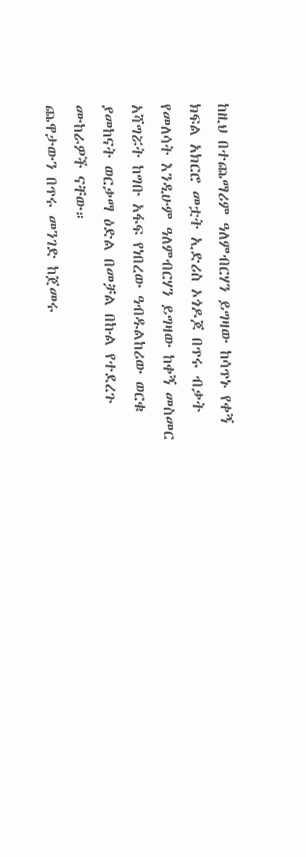ከዚህ በተጨማሪም ዓለምብርሃን ይግዛው ከሳጥኑ የቀኝ ክፍል አክርሮ መቷት ኢድሪስ ኦጎዶጆ በጥሩ ብቃት የመለሳት እንዲሁም ዓለምብርሃን ይግዛው ከቀኝ መስመር አሻግሯት ከግቡ አፋፍ የነበረው ዓብዱልከሪው ወርቁ ያመከናት ወርቃማ ዕድል በመቻል በኩል የተደረጉ ሙከራዎች ናቸው።
ጨዋታውን በጥሩ መንገድ ከጀመሩ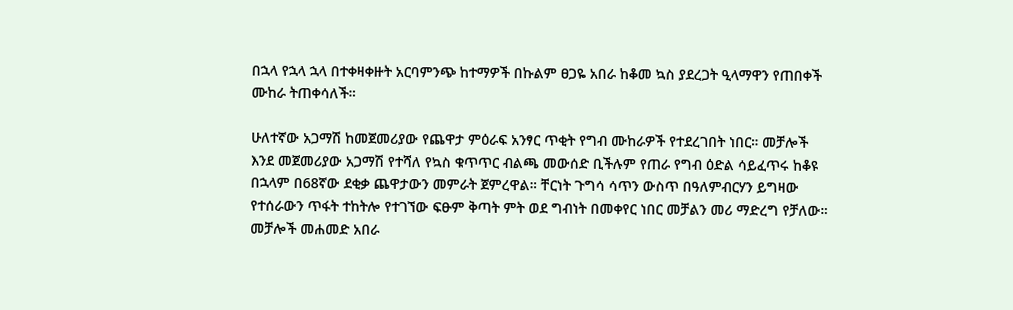በኋላ የኋላ ኋላ በተቀዛቀዙት አርባምንጭ ከተማዎች በኩልም ፀጋዬ አበራ ከቆመ ኳስ ያደረጋት ዒላማዋን የጠበቀች ሙከራ ትጠቀሳለች።

ሁለተኛው አጋማሽ ከመጀመሪያው የጨዋታ ምዕራፍ አንፃር ጥቂት የግብ ሙከራዎች የተደረገበት ነበር። መቻሎች እንደ መጀመሪያው አጋማሽ የተሻለ የኳስ ቁጥጥር ብልጫ መውሰድ ቢችሉም የጠራ የግብ ዕድል ሳይፈጥሩ ከቆዩ በኋላም በ68ኛው ደቂቃ ጨዋታውን መምራት ጀምረዋል። ቸርነት ጉግሳ ሳጥን ውስጥ በዓለምብርሃን ይግዛው የተሰራውን ጥፋት ተከትሎ የተገኘው ፍፁም ቅጣት ምት ወደ ግብነት በመቀየር ነበር መቻልን መሪ ማድረግ የቻለው።
መቻሎች መሐመድ አበራ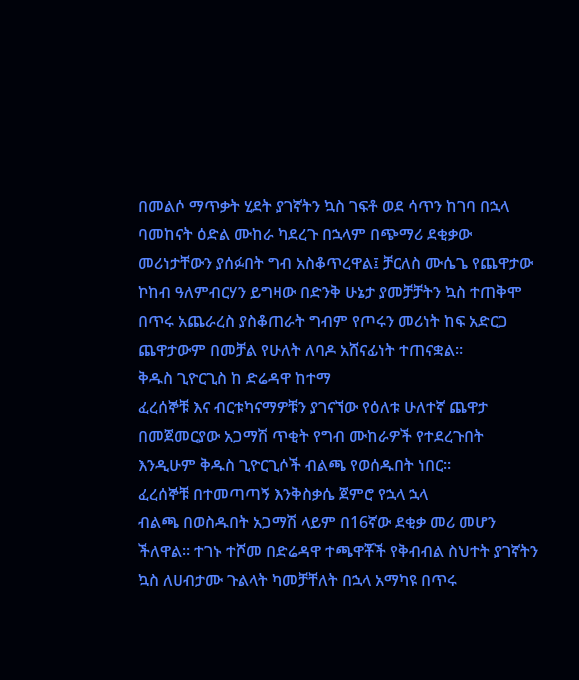በመልሶ ማጥቃት ሂደት ያገኛትን ኳስ ገፍቶ ወደ ሳጥን ከገባ በኋላ ባመከናት ዕድል ሙከራ ካደረጉ በኋላም በጭማሪ ደቂቃው መሪነታቸውን ያሰፉበት ግብ አስቆጥረዋል፤ ቻርለስ ሙሴጌ የጨዋታው ኮከብ ዓለምብርሃን ይግዛው በድንቅ ሁኔታ ያመቻቻትን ኳስ ተጠቅሞ በጥሩ አጨራረስ ያስቆጠራት ግብም የጦሩን መሪነት ከፍ አድርጋ ጨዋታውም በመቻል የሁለት ለባዶ አሸናፊነት ተጠናቋል።
ቅዱስ ጊዮርጊስ ከ ድሬዳዋ ከተማ
ፈረሰኞቹ እና ብርቱካናማዎቹን ያገናኘው የዕለቱ ሁለተኛ ጨዋታ በመጀመርያው አጋማሽ ጥቂት የግብ ሙከራዎች የተደረጉበት እንዲሁም ቅዱስ ጊዮርጊሶች ብልጫ የወሰዱበት ነበር።
ፈረሰኞቹ በተመጣጣኝ እንቅስቃሴ ጀምሮ የኋላ ኋላ
ብልጫ በወስዱበት አጋማሽ ላይም በ16ኛው ደቂቃ መሪ መሆን ችለዋል። ተገኑ ተሾመ በድሬዳዋ ተጫዋቾች የቅብብል ስህተት ያገኛትን ኳስ ለሀብታሙ ጉልላት ካመቻቸለት በኋላ አማካዩ በጥሩ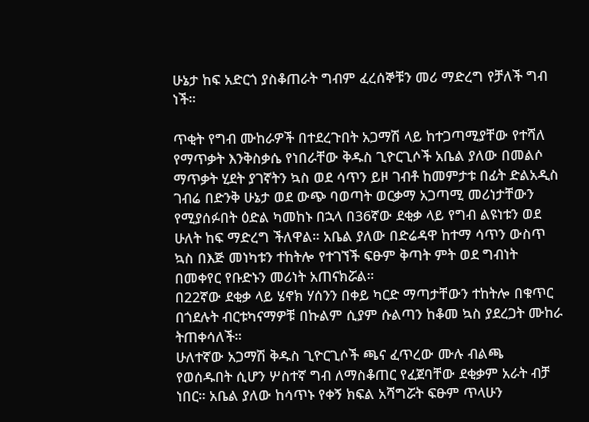ሁኔታ ከፍ አድርጎ ያስቆጠራት ግብም ፈረሰኞቹን መሪ ማድረግ የቻለች ግብ ነች።

ጥቂት የግብ ሙከራዎች በተደረጉበት አጋማሽ ላይ ከተጋጣሚያቸው የተሻለ የማጥቃት እንቅስቃሴ የነበራቸው ቅዱስ ጊዮርጊሶች አቤል ያለው በመልሶ ማጥቃት ሂደት ያገኛትን ኳስ ወደ ሳጥን ይዞ ገብቶ ከመምታቱ በፊት ድልአዲስ ገብሬ በድንቅ ሁኔታ ወደ ውጭ ባወጣት ወርቃማ አጋጣሚ መሪነታቸውን የሚያሰፉበት ዕድል ካመከኑ በኋላ በ36ኛው ደቂቃ ላይ የግብ ልዩነቱን ወደ ሁለት ከፍ ማድረግ ችለዋል። አቤል ያለው በድሬዳዋ ከተማ ሳጥን ውስጥ ኳስ በእጅ መነካቱን ተከትሎ የተገኘች ፍፁም ቅጣት ምት ወደ ግብነት በመቀየር የቡድኑን መሪነት አጠናክሯል።
በ22ኛው ደቂቃ ላይ ሄኖክ ሃሰንን በቀይ ካርድ ማጣታቸውን ተከትሎ በቁጥር በጎደሉት ብርቱካናማዎቹ በኩልም ሲያም ሱልጣን ከቆመ ኳስ ያደረጋት ሙከራ ትጠቀሳለች።
ሁለተኛው አጋማሽ ቅዱስ ጊዮርጊሶች ጫና ፈጥረው ሙሉ ብልጫ የወሰዱበት ሲሆን ሦስተኛ ግብ ለማስቆጠር የፈጀባቸው ደቂቃም አራት ብቻ ነበር። አቤል ያለው ከሳጥኑ የቀኝ ክፍል አሻግሯት ፍፁም ጥላሁን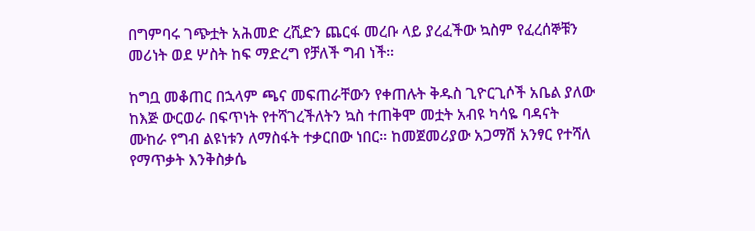በግምባሩ ገጭቷት አሕመድ ረሺድን ጨርፋ መረቡ ላይ ያረፈችው ኳስም የፈረሰኞቹን መሪነት ወደ ሦስት ከፍ ማድረግ የቻለች ግብ ነች።

ከግቧ መቆጠር በኋላም ጫና መፍጠራቸውን የቀጠሉት ቅዱስ ጊዮርጊሶች አቤል ያለው ከእጅ ውርወራ በፍጥነት የተሻገረችለትን ኳስ ተጠቅሞ መቷት አብዩ ካሳዬ ባዳናት ሙከራ የግብ ልዩነቱን ለማስፋት ተቃርበው ነበር። ከመጀመሪያው አጋማሽ አንፃር የተሻለ የማጥቃት እንቅስቃሴ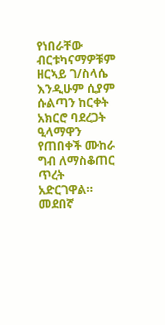የነበራቸው ብርቱካናማዎቹም ዘርኣይ ገ/ስላሴ እንዲሁም ሲያም ሱልጣን ከርቀት አክርሮ ባደረጋት ዒላማዋን የጠበቀች ሙከራ ግብ ለማስቆጠር ጥረት አድርገዋል። መደበኛ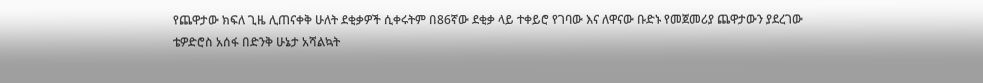የጨዋታው ክፍለ ጊዜ ሊጠናቀቅ ሁለት ደቂቃዎች ሲቀሩትም በ86ኛው ደቂቃ ላይ ተቀይሮ የገባው እና ለዋናው ቡድኑ የመጀመሪያ ጨዋታውን ያደረገው ቴዎድሮስ አሰፋ በድንቅ ሁኔታ አሻልኳት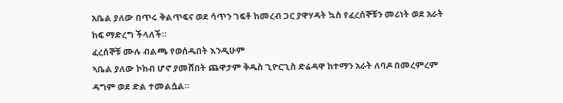አቤል ያለው በጥሩ ቅልጥፍና ወደ ሳጥን ገፍቶ ከመረብ ጋር ያዋሃዳት ኳስ የፈረሰኞቹን መሪነት ወደ አራት ከፍ ማድረግ ችላለች።
ፈረሰኞቹ ሙሉ ብልጫ የወሰዱበት እንዲሁም
ኣቤል ያለው ኮከብ ሆኖ ያመሸበት ጨዋታም ቅዱስ ጊዮርጊስ ድሬዳዋ ከተማን አራት ለባዶ በመረምረም ዳግም ወደ ድል ተመልሷል።